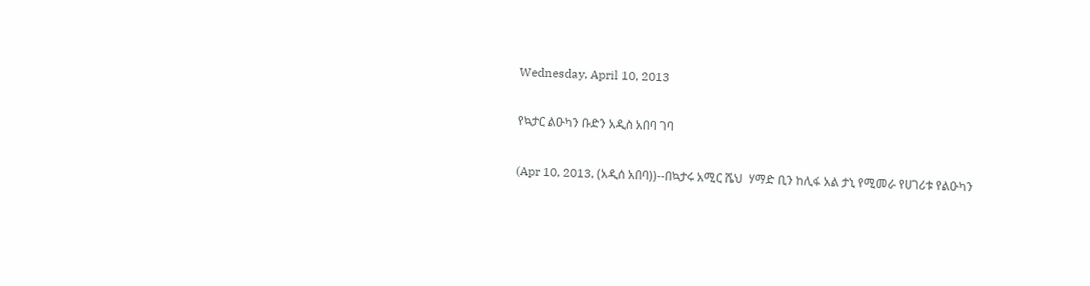Wednesday, April 10, 2013

የኳታር ልዑካን ቡድን አዲስ አበባ ገባ

(Apr 10, 2013, (አዲሰ አበባ))--በኳታሩ አሚር ሼህ  ሃማድ ቢን ከሊፋ አል ታኒ የሚመራ የሀገሪቱ የልዑካን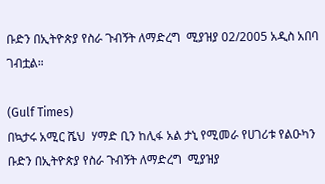ቡድን በኢትዮጵያ የስራ ጉብኝት ለማድረግ  ሚያዝያ 02/2005 አዲስ አበባ ገብቷል።

(Gulf Times)
በኳታሩ አሚር ሼህ  ሃማድ ቢን ከሊፋ አል ታኒ የሚመራ የሀገሪቱ የልዑካን ቡድን በኢትዮጵያ የስራ ጉብኝት ለማድረግ  ሚያዝያ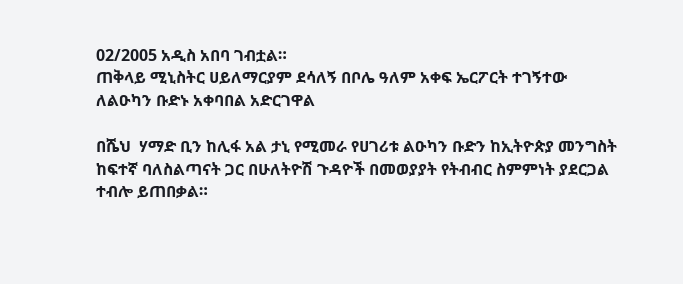02/2005 አዲስ አበባ ገብቷል።
ጠቅላይ ሚኒስትር ሀይለማርያም ደሳለኝ በቦሌ ዓለም አቀፍ ኤርፖርት ተገኝተው ለልዑካን ቡድኑ አቀባበል አድርገዋል

በሼህ  ሃማድ ቢን ከሊፋ አል ታኒ የሚመራ የሀገሪቱ ልዑካን ቡድን ከኢትዮጵያ መንግስት ከፍተኛ ባለስልጣናት ጋር በሁለትዮሽ ጉዳዮች በመወያያት የትብብር ስምምነት ያደርጋል ተብሎ ይጠበቃል።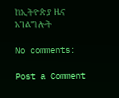ከኢትዮጵያ ዜና አገልግሎት

No comments:

Post a Comment